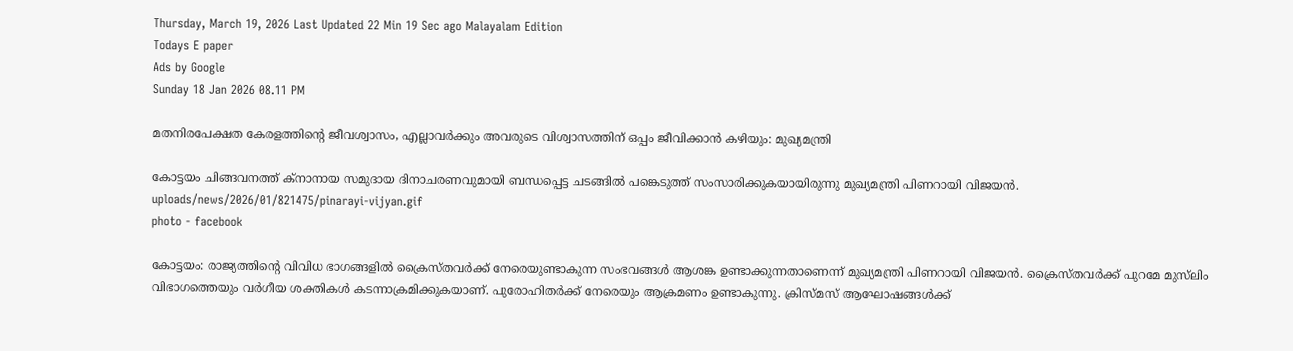Thursday, March 19, 2026 Last Updated 22 Min 19 Sec ago Malayalam Edition
Todays E paper
Ads by Google
Sunday 18 Jan 2026 08.11 PM

മതനിരപേക്ഷത കേരളത്തിന്റെ ജീവശ്വാസം, എല്ലാവർക്കും അവരുടെ വിശ്വാസത്തിന് ഒപ്പം ജീവിക്കാൻ കഴിയും: മുഖ്യമന്ത്രി

കോട്ടയം ചിങ്ങവനത്ത് ക്‌നാനായ സമുദായ ദിനാചരണവുമായി ബന്ധപ്പെട്ട ചടങ്ങില്‍ പങ്കെടുത്ത് സംസാരിക്കുകയായിരുന്നു മുഖ്യമന്ത്രി പിണറായി വിജയന്‍.
uploads/news/2026/01/821475/pinarayi-vijyan.gif
photo - facebook

കോട്ടയം: രാജ്യത്തിന്റെ വിവിധ ഭാഗങ്ങളില്‍ ക്രൈസ്തവര്‍ക്ക് നേരെയുണ്ടാകുന്ന സംഭവങ്ങള്‍ ആശങ്ക ഉണ്ടാക്കുന്നതാണെന്ന് മുഖ്യമന്ത്രി പിണറായി വിജയന്‍. ക്രൈസ്തവര്‍ക്ക് പുറമേ മുസ്‌ലിം വിഭാഗത്തെയും വര്‍ഗീയ ശക്തികള്‍ കടന്നാക്രമിക്കുകയാണ്. പുരോഹിതര്‍ക്ക് നേരെയും ആക്രമണം ഉണ്ടാകുന്നു. ക്രിസ്മസ് ആഘോഷങ്ങള്‍ക്ക്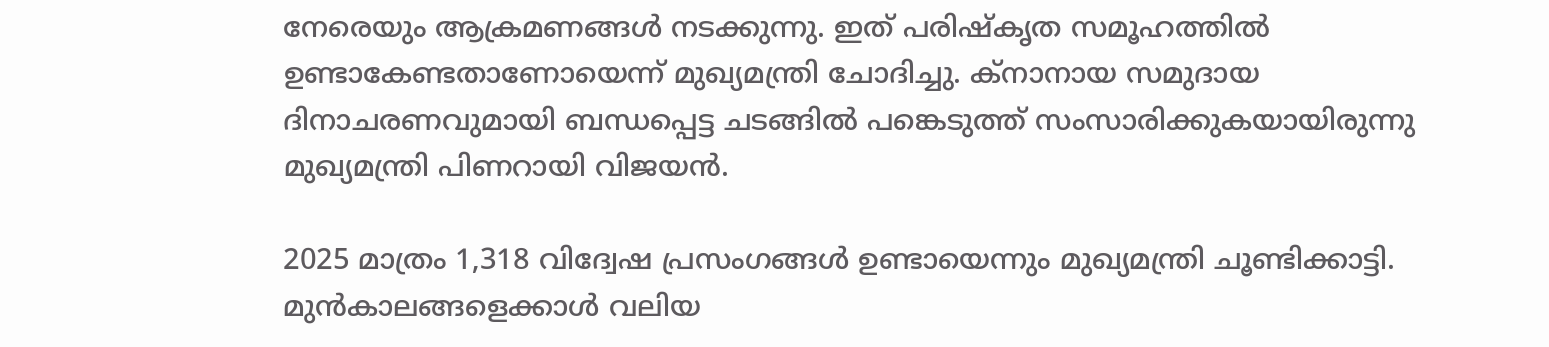നേരെയും ആക്രമണങ്ങള്‍ നടക്കുന്നു. ഇത് പരിഷ്‌കൃത സമൂഹത്തില്‍ ഉണ്ടാകേണ്ടതാണോയെന്ന് മുഖ്യമന്ത്രി ചോദിച്ചു. ക്‌നാനായ സമുദായ ദിനാചരണവുമായി ബന്ധപ്പെട്ട ചടങ്ങില്‍ പങ്കെടുത്ത് സംസാരിക്കുകയായിരുന്നു മുഖ്യമന്ത്രി പിണറായി വിജയന്‍.

2025 മാത്രം 1,318 വിദ്വേഷ പ്രസംഗങ്ങള്‍ ഉണ്ടായെന്നും മുഖ്യമന്ത്രി ചൂണ്ടിക്കാട്ടി. മുന്‍കാലങ്ങളെക്കാള്‍ വലിയ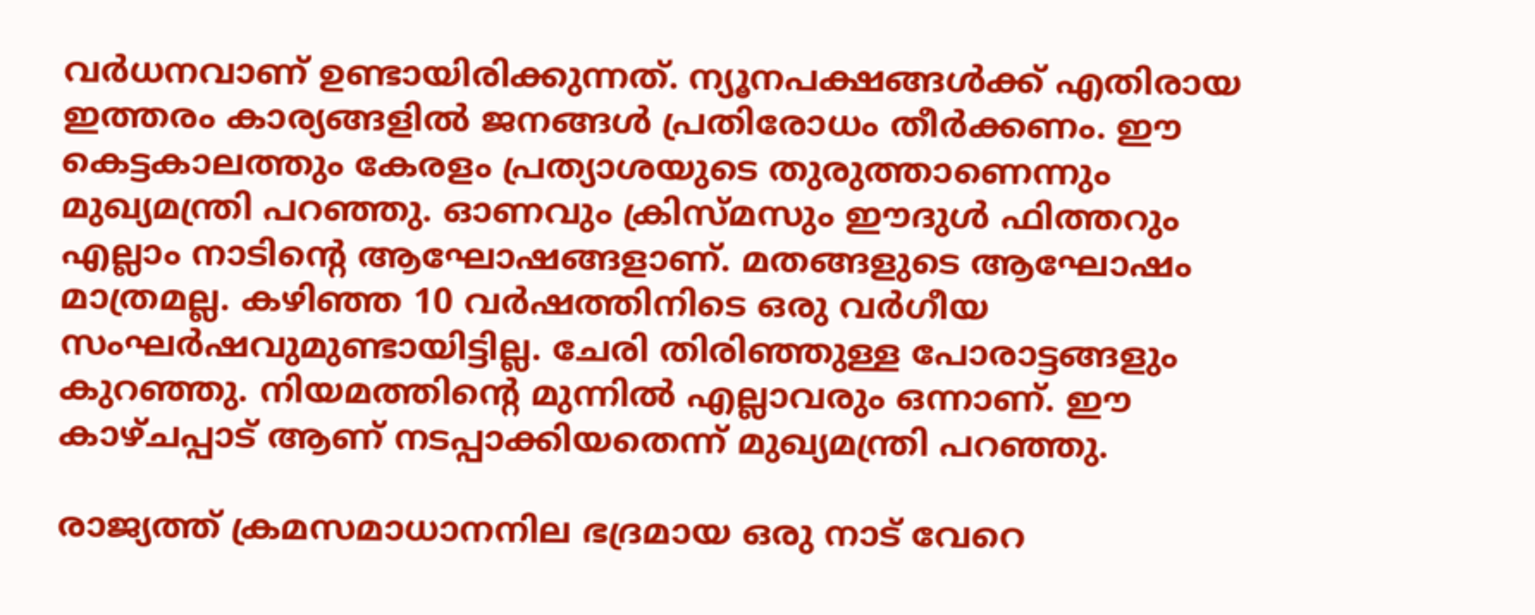വര്‍ധനവാണ് ഉണ്ടായിരിക്കുന്നത്. ന്യൂനപക്ഷങ്ങള്‍ക്ക് എതിരായ ഇത്തരം കാര്യങ്ങളില്‍ ജനങ്ങള്‍ പ്രതിരോധം തീര്‍ക്കണം. ഈ കെട്ടകാലത്തും കേരളം പ്രത്യാശയുടെ തുരുത്താണെന്നും മുഖ്യമന്ത്രി പറഞ്ഞു. ഓണവും ക്രിസ്മസും ഈദുള്‍ ഫിത്തറും എല്ലാം നാടിന്റെ ആഘോഷങ്ങളാണ്. മതങ്ങളുടെ ആഘോഷം മാത്രമല്ല. കഴിഞ്ഞ 10 വര്‍ഷത്തിനിടെ ഒരു വര്‍ഗീയ സംഘര്‍ഷവുമുണ്ടായിട്ടില്ല. ചേരി തിരിഞ്ഞുള്ള പോരാട്ടങ്ങളും കുറഞ്ഞു. നിയമത്തിന്റെ മുന്നില്‍ എല്ലാവരും ഒന്നാണ്. ഈ കാഴ്ചപ്പാട് ആണ് നടപ്പാക്കിയതെന്ന് മുഖ്യമന്ത്രി പറഞ്ഞു.

രാജ്യത്ത് ക്രമസമാധാനനില ഭദ്രമായ ഒരു നാട് വേറെ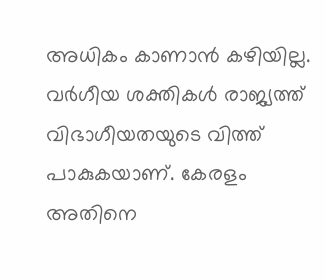അധികം കാണാന്‍ കഴിയില്ല. വര്‍ഗീയ ശക്തികള്‍ രാജ്യത്ത് വിഭാഗീയതയുടെ വിത്ത് പാകുകയാണ്. കേരളം അതിനെ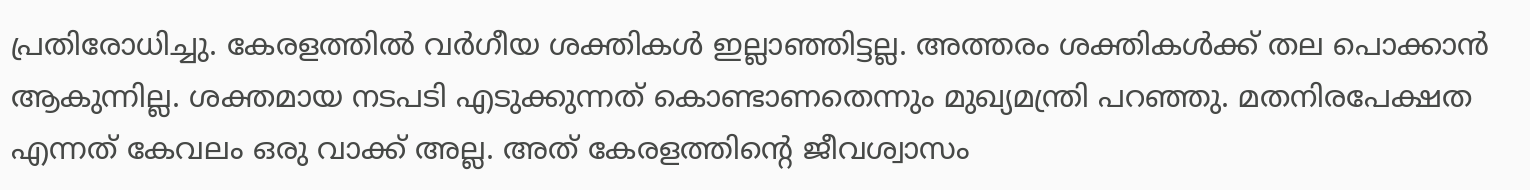പ്രതിരോധിച്ചു. കേരളത്തില്‍ വര്‍ഗീയ ശക്തികള്‍ ഇല്ലാഞ്ഞിട്ടല്ല. അത്തരം ശക്തികള്‍ക്ക് തല പൊക്കാന്‍ ആകുന്നില്ല. ശക്തമായ നടപടി എടുക്കുന്നത് കൊണ്ടാണതെന്നും മുഖ്യമന്ത്രി പറഞ്ഞു. മതനിരപേക്ഷത എന്നത് കേവലം ഒരു വാക്ക് അല്ല. അത് കേരളത്തിന്റെ ജീവശ്വാസം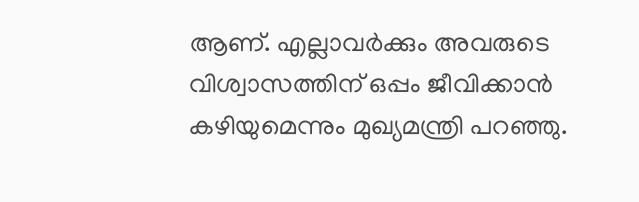ആണ്. എല്ലാവര്‍ക്കും അവരുടെ വിശ്വാസത്തിന് ഒപ്പം ജീവിക്കാന്‍ കഴിയുമെന്നും മുഖ്യമന്ത്രി പറഞ്ഞു.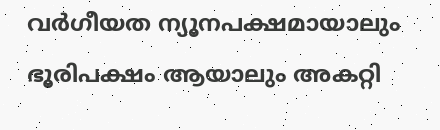വര്‍ഗീയത ന്യൂനപക്ഷമായാലും ഭൂരിപക്ഷം ആയാലും അകറ്റി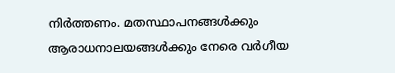നിര്‍ത്തണം. മതസ്ഥാപനങ്ങള്‍ക്കും ആരാധനാലയങ്ങള്‍ക്കും നേരെ വര്‍ഗീയ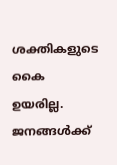ശക്തികളുടെ കൈ ഉയരില്ല. ജനങ്ങള്‍ക്ക്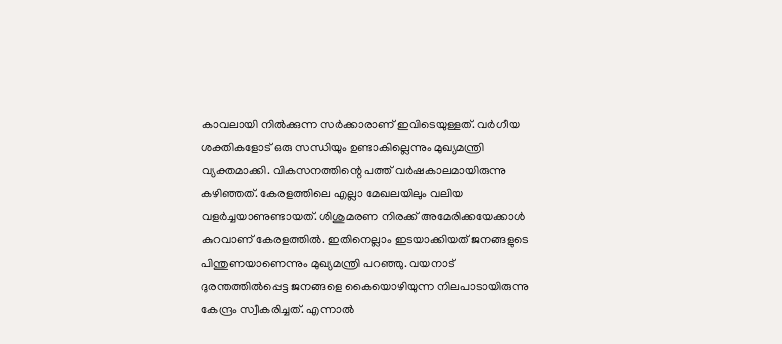കാവലായി നില്‍ക്കുന്ന സര്‍ക്കാരാണ് ഇവിടെയുള്ളത്. വര്‍ഗീയ ശക്തികളോട് ഒരു സന്ധിയും ഉണ്ടാകില്ലെന്നും മുഖ്യമന്ത്രി വ്യക്തമാക്കി. വികസനത്തിന്റെ പത്ത് വര്‍ഷകാലമായിരുന്നു കഴിഞ്ഞത്. കേരളത്തിലെ എല്ലാ മേഖലയിലും വലിയ വളര്‍ച്ചയാണുണ്ടായത്. ശിശുമരണ നിരക്ക് അമേരിക്കയേക്കാള്‍ കുറവാണ് കേരളത്തില്‍. ഇതിനെല്ലാം ഇടയാക്കിയത് ജനങ്ങളുടെ പിന്തുണയാണെന്നും മുഖ്യമന്ത്രി പറഞ്ഞു. വയനാട് ദുരന്തത്തില്‍പ്പെട്ട ജനങ്ങളെ കൈയൊഴിയുന്ന നിലപാടായിരുന്നു കേന്ദ്രം സ്വീകരിച്ചത്. എന്നാല്‍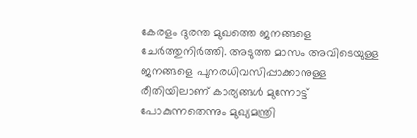കേരളം ദുരന്ത മുഖത്തെ ജനങ്ങളെ ചേര്‍ത്തുനിര്‍ത്തി. അടുത്ത മാസം അവിടെയുള്ള ജനങ്ങളെ പുനരധിവസിപ്പാക്കാനുള്ള രീതിയിലാണ് കാര്യങ്ങള്‍ മുന്നോട്ട് പോകുന്നതെന്നും മുഖ്യമന്ത്രി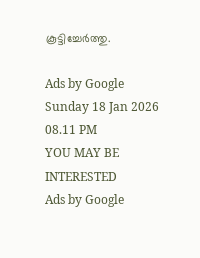കൂട്ടിച്ചേര്‍ത്തു.

Ads by Google
Sunday 18 Jan 2026 08.11 PM
YOU MAY BE INTERESTED
Ads by Google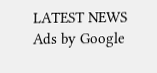LATEST NEWS
Ads by Google